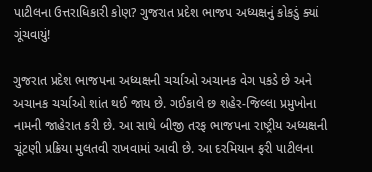પાટીલના ઉત્તરાધિકારી કોણ? ગુજરાત પ્રદેશ ભાજપ અધ્યક્ષનું કોકડું ક્યાં ગૂંચવાયું!

ગુજરાત પ્રદેશ ભાજપના અધ્યક્ષની ચર્ચાઓ અચાનક વેગ પકડે છે અને અચાનક ચર્ચાઓ શાંત થઈ જાય છે. ગઈકાલે છ શહેર-જિલ્લા પ્રમુખોના નામની જાહેરાત કરી છે. આ સાથે બીજી તરફ ભાજપના રાષ્ટ્રીય અધ્યક્ષની ચૂંટણી પ્રક્રિયા મુલતવી રાખવામાં આવી છે. આ દરમિયાન ફરી પાટીલના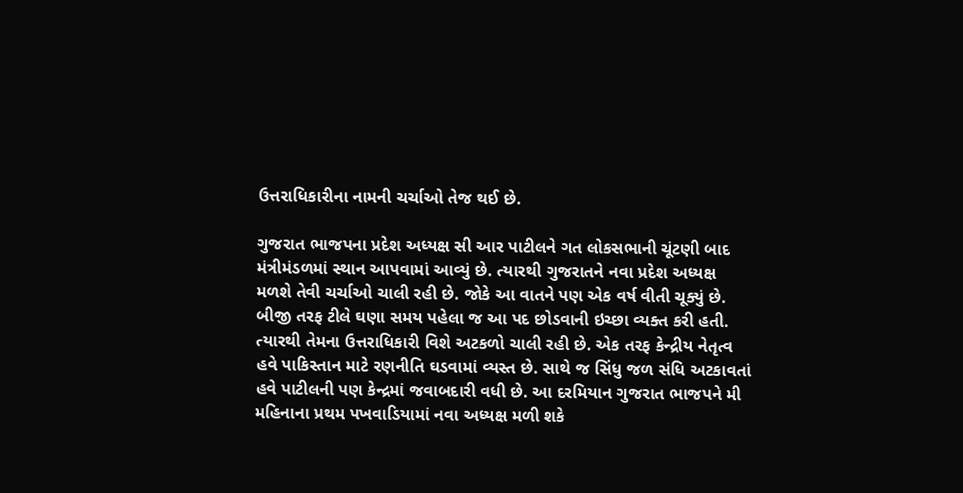ઉત્તરાધિકારીના નામની ચર્ચાઓ તેજ થઈ છે.

ગુજરાત ભાજપના પ્રદેશ અધ્યક્ષ સી આર પાટીલને ગત લોકસભાની ચૂંટણી બાદ મંત્રીમંડળમાં સ્થાન આપવામાં આવ્યું છે. ત્યારથી ગુજરાતને નવા પ્રદેશ અધ્યક્ષ મળશે તેવી ચર્ચાઓ ચાલી રહી છે. જોકે આ વાતને પણ એક વર્ષ વીતી ચૂક્યું છે. બીજી તરફ ટીલે ઘણા સમય પહેલા જ આ પદ છોડવાની ઇચ્છા વ્યક્ત કરી હતી. ત્યારથી તેમના ઉત્તરાધિકારી વિશે અટકળો ચાલી રહી છે. એક તરફ કેન્દ્રીય નેતૃત્વ હવે પાકિસ્તાન માટે રણનીતિ ઘડવામાં વ્યસ્ત છે. સાથે જ સિંધુ જળ સંધિ અટકાવતાં હવે પાટીલની પણ કેન્દ્રમાં જવાબદારી વધી છે. આ દરમિયાન ગુજરાત ભાજપને મી મહિનાના પ્રથમ પખવાડિયામાં નવા અધ્યક્ષ મળી શકે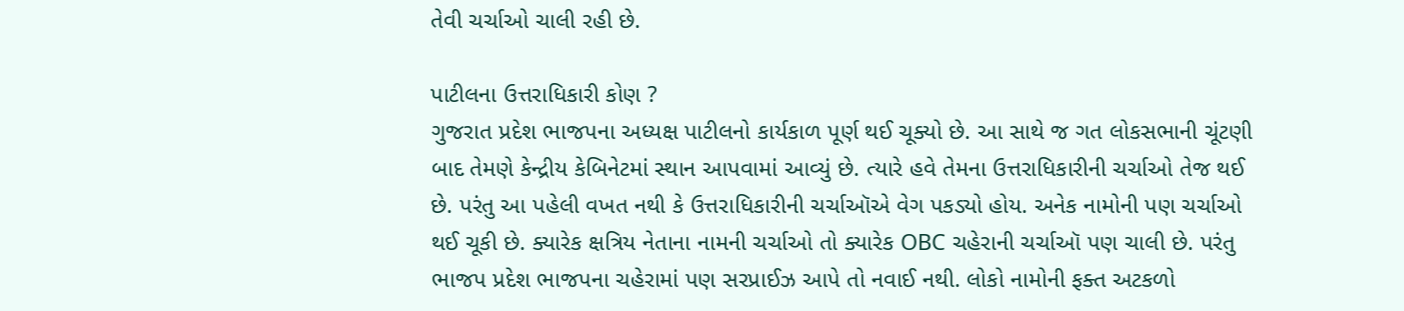તેવી ચર્ચાઓ ચાલી રહી છે.

પાટીલના ઉત્તરાધિકારી કોણ ?
ગુજરાત પ્રદેશ ભાજપના અધ્યક્ષ પાટીલનો કાર્યકાળ પૂર્ણ થઈ ચૂક્યો છે. આ સાથે જ ગત લોકસભાની ચૂંટણી બાદ તેમણે કેન્દ્રીય કેબિનેટમાં સ્થાન આપવામાં આવ્યું છે. ત્યારે હવે તેમના ઉત્તરાધિકારીની ચર્ચાઓ તેજ થઈ છે. પરંતુ આ પહેલી વખત નથી કે ઉત્તરાધિકારીની ચર્ચાઑએ વેગ પકડ્યો હોય. અનેક નામોની પણ ચર્ચાઓ થઈ ચૂકી છે. ક્યારેક ક્ષત્રિય નેતાના નામની ચર્ચાઓ તો ક્યારેક OBC ચહેરાની ચર્ચાઑ પણ ચાલી છે. પરંતુ ભાજપ પ્રદેશ ભાજપના ચહેરામાં પણ સરપ્રાઈઝ આપે તો નવાઈ નથી. લોકો નામોની ફક્ત અટકળો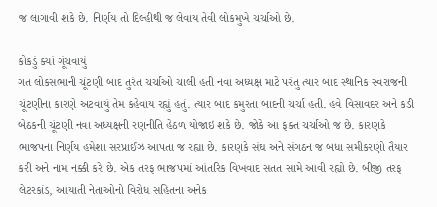જ લાગાવી શકે છે. નિર્ણય તો દિલ્હીથી જ લેવાય તેવી લોકમુખે ચર્ચાઓ છે.

કોકડું ક્યાં ગૂંચવાયું
ગત લોકસભાની ચૂંટણી બાદ તુરંત ચર્ચાઓ ચાલી હતી નવા અધ્યક્ષ માટે પરંતુ ત્યાર બાદ સ્થાનિક સ્વરાજની ચૂંટણીના કારણે અટવાયું તેમ કહેવાય રહ્યું હતું. ત્યાર બાદ કમુરતા બાદની ચર્ચા હતી. હવે વિસાવદર અને કડી બેઠકની ચૂંટણી નવા અધ્યક્ષની રણનીતિ હેઠળ યોજાઇ શકે છે. જોકે આ ફક્ત ચર્ચાઓ જ છે. કારણકે ભાજપના નિર્ણય હમેશા સરપ્રાઈઝ આપતા જ રહ્યા છે. કારણકે સંઘ અને સંગઠન જ બધા સમીકરણો તૈયાર કરી અને નામ નક્કી કરે છે. એક તરફ ભાજપમાં આંતરિક વિખવાદ સતત સામે આવી રહ્યો છે. બીજી તરફ લેટરકાંડ, આયાતી નેતાઓનો વિરોધ સહિતના અનેક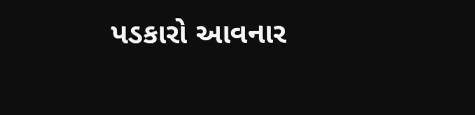પડકારો આવનાર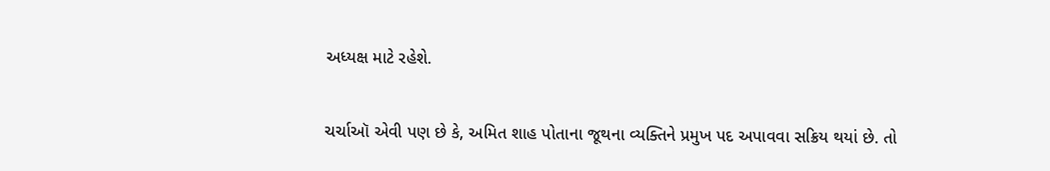અધ્યક્ષ માટે રહેશે.

ચર્ચાઑ એવી પણ છે કે, અમિત શાહ પોતાના જૂથના વ્યક્તિને પ્રમુખ પદ અપાવવા સક્રિય થયાં છે. તો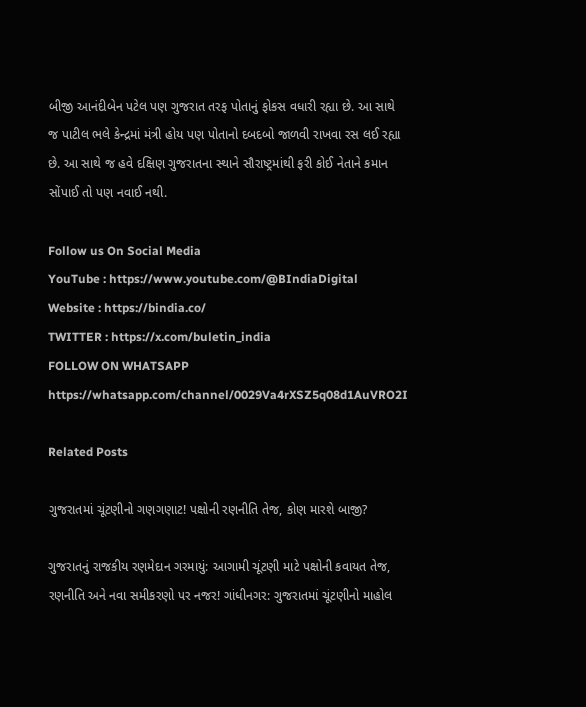બીજી આનંદીબેન પટેલ પણ ગુજરાત તરફ પોતાનું ફોકસ વધારી રહ્યા છે. આ સાથે જ પાટીલ ભલે કેન્દ્રમાં મંત્રી હોય પણ પોતાનો દબદબો જાળવી રાખવા રસ લઈ રહ્યા છે. આ સાથે જ હવે દક્ષિણ ગુજરાતના સ્થાને સૌરાષ્ટ્રમાંથી ફરી કોઈ નેતાને કમાન સોંપાઈ તો પણ નવાઈ નથી.

Follow us On Social Media
YouTube : https://www.youtube.com/@BIndiaDigital
Website : https://bindia.co/
TWITTER : https://x.com/buletin_india
FOLLOW ON WHATSAPP  https://whatsapp.com/channel/0029Va4rXSZ5q08d1AuVRO2I

Related Posts

ગુજરાતમાં ચૂંટણીનો ગણગણાટ! પક્ષોની રણનીતિ તેજ, કોણ મારશે બાજી?

ગુજરાતનું રાજકીય રણમેદાન ગરમાયું: આગામી ચૂંટણી માટે પક્ષોની કવાયત તેજ, રણનીતિ અને નવા સમીકરણો પર નજર! ગાંધીનગર: ગુજરાતમાં ચૂંટણીનો માહોલ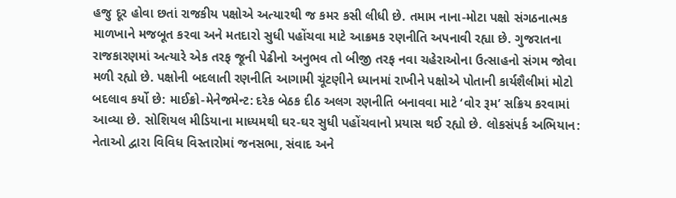હજુ દૂર હોવા છતાં રાજકીય પક્ષોએ અત્યારથી જ કમર કસી લીધી છે. તમામ નાના-મોટા પક્ષો સંગઠનાત્મક માળખાને મજબૂત કરવા અને મતદારો સુધી પહોંચવા માટે આક્રમક રણનીતિ અપનાવી રહ્યા છે. ગુજરાતના રાજકારણમાં અત્યારે એક તરફ જૂની પેઢીનો અનુભવ તો બીજી તરફ નવા ચહેરાઓના ઉત્સાહનો સંગમ જોવા મળી રહ્યો છે. પક્ષોની બદલાતી રણનીતિ આગામી ચૂંટણીને ધ્યાનમાં રાખીને પક્ષોએ પોતાની કાર્યશૈલીમાં મોટો બદલાવ કર્યો છે: માઈક્રો-મેનેજમેન્ટ: દરેક બેઠક દીઠ અલગ રણનીતિ બનાવવા માટે ‘વોર રૂમ’ સક્રિય કરવામાં આવ્યા છે. સોશિયલ મીડિયાના માધ્યમથી ઘર-ઘર સુધી પહોંચવાનો પ્રયાસ થઈ રહ્યો છે. લોકસંપર્ક અભિયાન: નેતાઓ દ્વારા વિવિધ વિસ્તારોમાં જનસભા, સંવાદ અને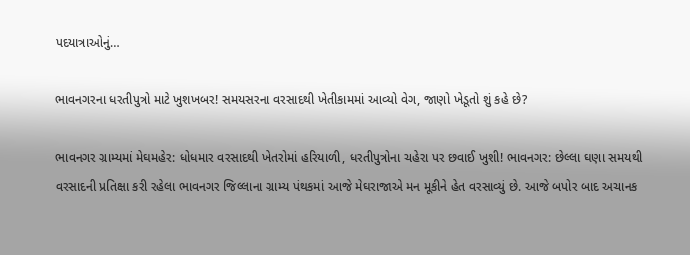પદયાત્રાઓનું…

ભાવનગરના ધરતીપુત્રો માટે ખુશખબર! સમયસરના વરસાદથી ખેતીકામમાં આવ્યો વેગ, જાણો ખેડૂતો શું કહે છે?

ભાવનગર ગ્રામ્યમાં મેઘમહેર: ધોધમાર વરસાદથી ખેતરોમાં હરિયાળી, ધરતીપુત્રોના ચહેરા પર છવાઈ ખુશી! ભાવનગર: છેલ્લા ઘણા સમયથી વરસાદની પ્રતિક્ષા કરી રહેલા ભાવનગર જિલ્લાના ગ્રામ્ય પંથકમાં આજે મેઘરાજાએ મન મૂકીને હેત વરસાવ્યું છે. આજે બપોર બાદ અચાનક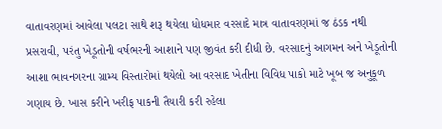વાતાવરણમાં આવેલા પલટા સાથે શરૂ થયેલા ધોધમાર વરસાદે માત્ર વાતાવરણમાં જ ઠંડક નથી પ્રસરાવી, પરંતુ ખેડૂતોની વર્ષભરની આશાને પણ જીવંત કરી દીધી છે. વરસાદનું આગમન અને ખેડૂતોની આશા ભાવનગરના ગ્રામ્ય વિસ્તારોમાં થયેલો આ વરસાદ ખેતીના વિવિધ પાકો માટે ખૂબ જ અનુકૂળ ગણાય છે. ખાસ કરીને ખરીફ પાકની તૈયારી કરી રહેલા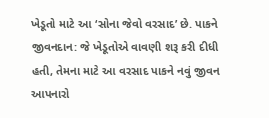ખેડૂતો માટે આ ‘સોના જેવો વરસાદ’ છે. પાકને જીવનદાન: જે ખેડૂતોએ વાવણી શરૂ કરી દીધી હતી, તેમના માટે આ વરસાદ પાકને નવું જીવન આપનારો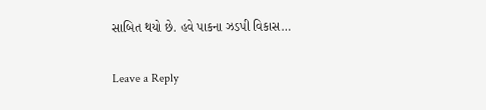સાબિત થયો છે. હવે પાકના ઝડપી વિકાસ…

Leave a Reply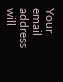Your email address will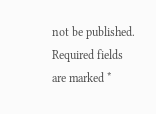not be published. Required fields are marked *